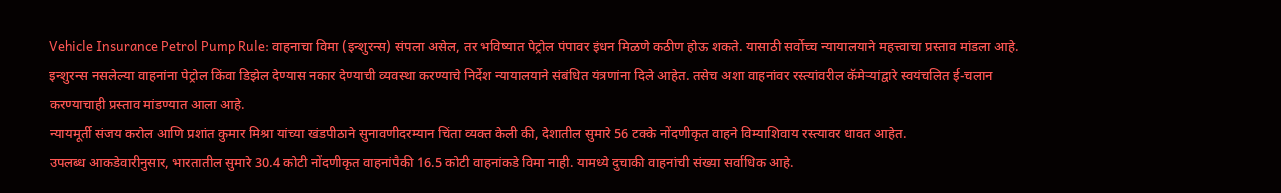Vehicle Insurance Petrol Pump Rule: वाहनाचा विमा (इन्शुरन्स) संपला असेल, तर भविष्यात पेट्रोल पंपावर इंधन मिळणे कठीण होऊ शकते. यासाठी सर्वोच्च न्यायालयाने महत्त्वाचा प्रस्ताव मांडला आहे.
इन्शुरन्स नसलेल्या वाहनांना पेट्रोल किंवा डिझेल देण्यास नकार देण्याची व्यवस्था करण्याचे निर्देश न्यायालयाने संबंधित यंत्रणांना दिले आहेत. तसेच अशा वाहनांवर रस्त्यांवरील कॅमेऱ्यांद्वारे स्वयंचलित ई-चलान करण्याचाही प्रस्ताव मांडण्यात आला आहे.
न्यायमूर्ती संजय करोल आणि प्रशांत कुमार मिश्रा यांच्या खंडपीठाने सुनावणीदरम्यान चिंता व्यक्त केली की, देशातील सुमारे 56 टक्के नोंदणीकृत वाहने विम्याशिवाय रस्त्यावर धावत आहेत.
उपलब्ध आकडेवारीनुसार, भारतातील सुमारे 30.4 कोटी नोंदणीकृत वाहनांपैकी 16.5 कोटी वाहनांकडे विमा नाही. यामध्ये दुचाकी वाहनांची संख्या सर्वाधिक आहे.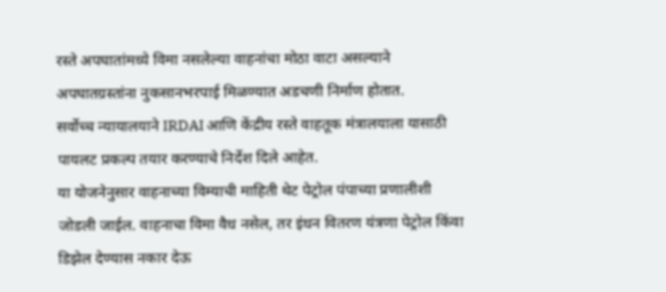रस्ते अपघातांमध्ये विमा नसलेल्या वाहनांचा मोठा वाटा असल्याने अपघातग्रस्तांना नुकसानभरपाई मिळण्यात अडचणी निर्माण होतात.
सर्वोच्च न्यायालयाने IRDAI आणि केंद्रीय रस्ते वाहतूक मंत्रालयाला यासाठी पायलट प्रकल्प तयार करण्याचे निर्देश दिले आहेत.
या योजनेनुसार वाहनाच्या विम्याची माहिती थेट पेट्रोल पंपाच्या प्रणालीशी जोडली जाईल. वाहनाचा विमा वैध नसेल, तर इंधन वितरण यंत्रणा पेट्रोल किंवा डिझेल देण्यास नकार देऊ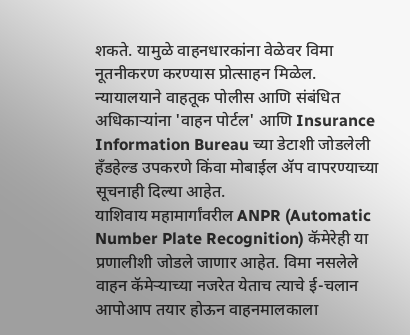शकते. यामुळे वाहनधारकांना वेळेवर विमा नूतनीकरण करण्यास प्रोत्साहन मिळेल.
न्यायालयाने वाहतूक पोलीस आणि संबंधित अधिकाऱ्यांना 'वाहन पोर्टल' आणि Insurance Information Bureau च्या डेटाशी जोडलेली हँडहेल्ड उपकरणे किंवा मोबाईल ॲप वापरण्याच्या सूचनाही दिल्या आहेत.
याशिवाय महामार्गांवरील ANPR (Automatic Number Plate Recognition) कॅमेरेही या प्रणालीशी जोडले जाणार आहेत. विमा नसलेले वाहन कॅमेऱ्याच्या नजरेत येताच त्याचे ई-चलान आपोआप तयार होऊन वाहनमालकाला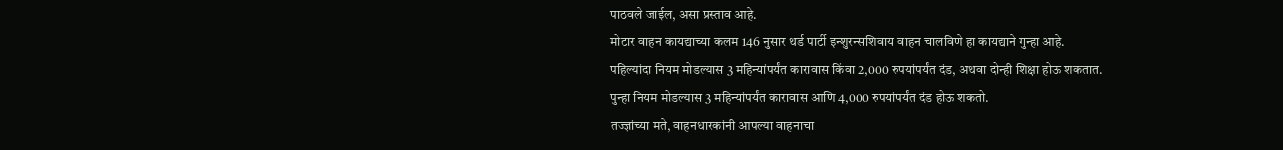पाठवले जाईल, असा प्रस्ताव आहे.
मोटार वाहन कायद्याच्या कलम 146 नुसार थर्ड पार्टी इन्शुरन्सशिवाय वाहन चालविणे हा कायद्याने गुन्हा आहे.
पहिल्यांदा नियम मोडल्यास 3 महिन्यांपर्यंत कारावास किंवा 2,000 रुपयांपर्यंत दंड, अथवा दोन्ही शिक्षा होऊ शकतात.
पुन्हा नियम मोडल्यास 3 महिन्यांपर्यंत कारावास आणि 4,000 रुपयांपर्यंत दंड होऊ शकतो.
तज्ज्ञांच्या मते, वाहनधारकांनी आपल्या वाहनाचा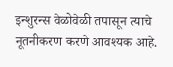इन्शुरन्स वेळोवेळी तपासून त्याचे नूतनीकरण करणे आवश्यक आहे.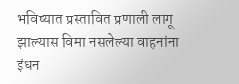भविष्यात प्रस्तावित प्रणाली लागू झाल्यास विमा नसलेल्या वाहनांना इंधन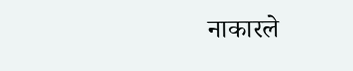नाकारले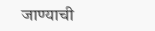जाण्याची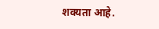शक्यता आहे.